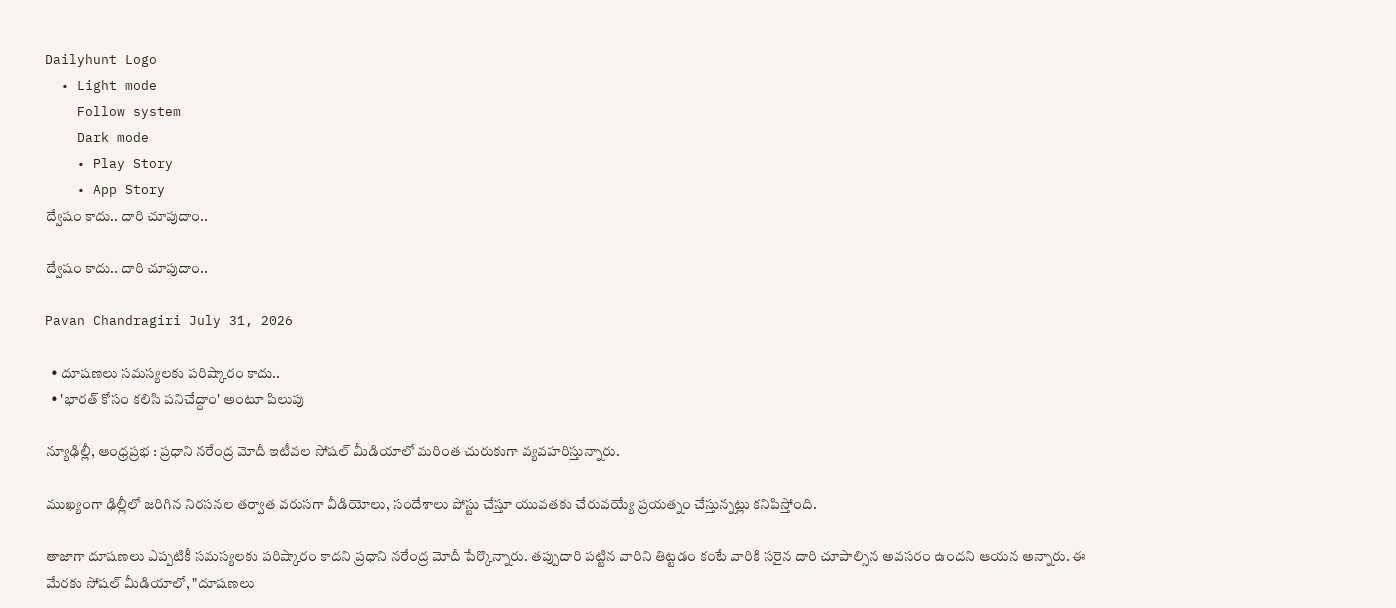Dailyhunt Logo
  • Light mode
    Follow system
    Dark mode
    • Play Story
    • App Story
ద్వేషం కాదు.. దారి చూపుదాం..

ద్వేషం కాదు.. దారి చూపుదాం..

Pavan Chandragiri July 31, 2026

  • దూషణలు సమస్యలకు పరిష్కారం కాదు..
  • 'భారత్ కోసం కలిసి పనిచేద్దాం' అంటూ పిలుపు

న్యూఢిల్లీ, ఆంధ్రప్రభ : ప్రధాని నరేంద్ర మోదీ ఇటీవల సోషల్ మీడియాలో మరింత చురుకుగా వ్యవహరిస్తున్నారు.

ముఖ్యంగా ఢిల్లీలో జరిగిన నిరసనల తర్వాత వరుసగా వీడియోలు, సందేశాలు పోస్టు చేస్తూ యువతకు చేరువయ్యే ప్రయత్నం చేస్తున్నట్లు కనిపిస్తోంది.

తాజాగా దూషణలు ఎప్పటికీ సమస్యలకు పరిష్కారం కాదని ప్రధాని నరేంద్ర మోదీ పేర్కొన్నారు. తప్పుదారి పట్టిన వారిని తిట్టడం కంటే వారికి సరైన దారి చూపాల్సిన అవసరం ఉందని ఆయన అన్నారు. ఈ మేరకు సోషల్ మీడియాలో, "దూషణలు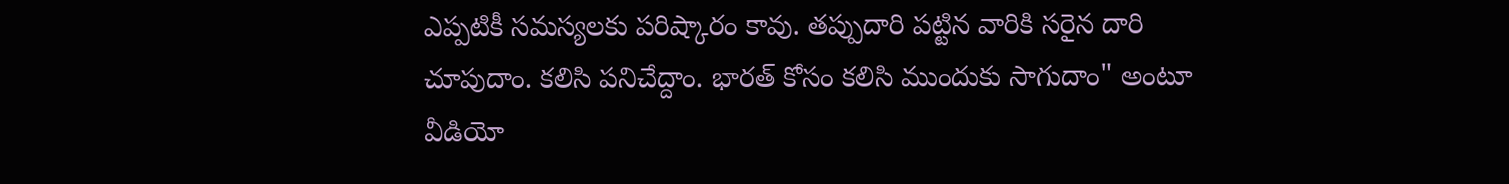ఎప్పటికీ సమస్యలకు పరిష్కారం కావు. తప్పుదారి పట్టిన వారికి సరైన దారి చూపుదాం. కలిసి పనిచేద్దాం. భారత్ కోసం కలిసి ముందుకు సాగుదాం" అంటూ వీడియో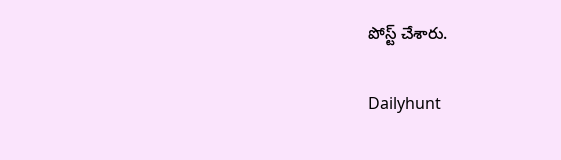పోస్ట్ చేశారు.

Dailyhunt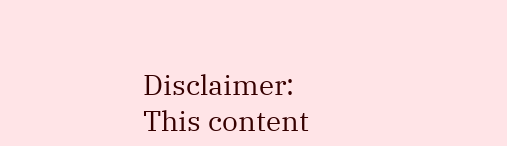Disclaimer: This content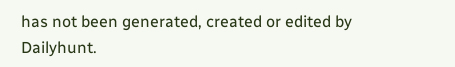has not been generated, created or edited by Dailyhunt.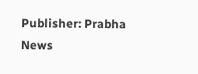Publisher: Prabha News